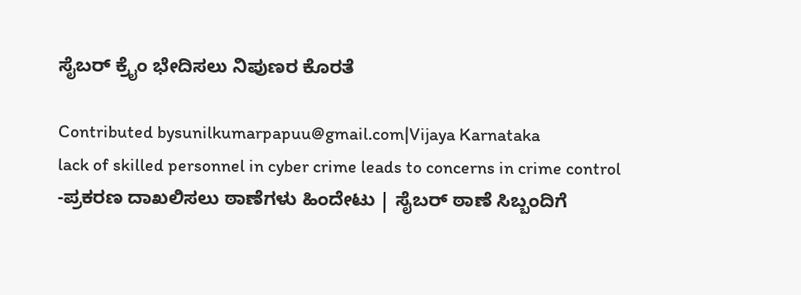ಸೈಬರ್ ಕ್ರೈಂ ಭೇದಿಸಲು ನಿಪುಣರ ಕೊರತೆ

Contributed bysunilkumarpapuu@gmail.com|Vijaya Karnataka
lack of skilled personnel in cyber crime leads to concerns in crime control
-ಪ್ರಕರಣ ದಾಖಲಿಸಲು ಠಾಣೆಗಳು ಹಿಂದೇಟು | ಸೈಬರ್ ಠಾಣೆ ಸಿಬ್ಬಂದಿಗೆ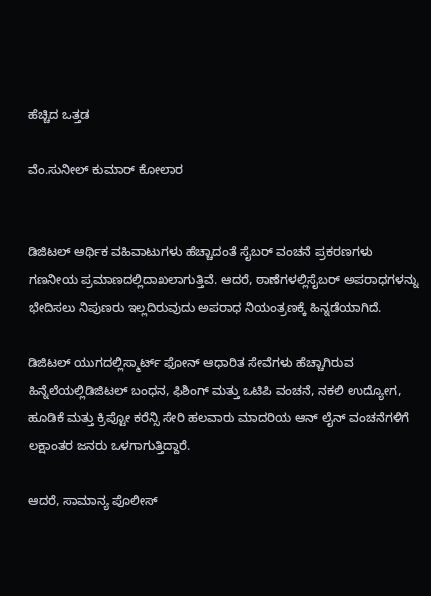ಹೆಚ್ಚಿದ ಒತ್ತಡ

ವೆಂ.ಸುನೀಲ್ ಕುಮಾರ್ ಕೋಲಾರ


ಡಿಜಿಟಲ್ ಆರ್ಥಿಕ ವಹಿವಾಟುಗಳು ಹೆಚ್ಚಾದಂತೆ ಸೈಬರ್ ವಂಚನೆ ಪ್ರಕರಣಗಳು ಗಣನೀಯ ಪ್ರಮಾಣದಲ್ಲಿದಾಖಲಾಗುತ್ತಿವೆ. ಆದರೆ, ಠಾಣೆಗಳಲ್ಲಿಸೈಬರ್ ಅಪರಾಧಗಳನ್ನು ಭೇದಿಸಲು ನಿಪುಣರು ಇಲ್ಲದಿರುವುದು ಅಪರಾಧ ನಿಯಂತ್ರಣಕ್ಕೆ ಹಿನ್ನಡೆಯಾಗಿದೆ.

ಡಿಜಿಟಲ್ ಯುಗದಲ್ಲಿಸ್ಮಾರ್ಟ್ ಫೋನ್ ಆಧಾರಿತ ಸೇವೆಗಳು ಹೆಚ್ಚಾಗಿರುವ ಹಿನ್ನೆಲೆಯಲ್ಲಿಡಿಜಿಟಲ್ ಬಂಧನ, ಫಿಶಿಂಗ್ ಮತ್ತು ಒಟಿಪಿ ವಂಚನೆ, ನಕಲಿ ಉದ್ಯೋಗ, ಹೂಡಿಕೆ ಮತ್ತು ಕ್ರಿಪ್ಟೋ ಕರೆನ್ಸಿ ಸೇರಿ ಹಲವಾರು ಮಾದರಿಯ ಆನ್ ಲೈನ್ ವಂಚನೆಗಳಿಗೆ ಲಕ್ಷಾಂತರ ಜನರು ಒಳಗಾಗುತ್ತಿದ್ದಾರೆ.

ಆದರೆ, ಸಾಮಾನ್ಯ ಪೊಲೀಸ್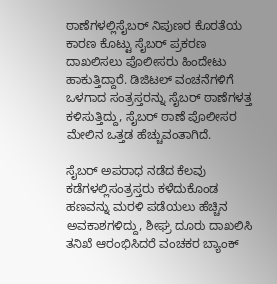ಠಾಣೆಗಳಲ್ಲಿಸೈಬರ್ ನಿಪುಣರ ಕೊರತೆಯ ಕಾರಣ ಕೊಟ್ಟು ಸೈಬರ್ ಪ್ರಕರಣ ದಾಖಲಿಸಲು ಪೊಲೀಸರು ಹಿಂದೇಟು ಹಾಕುತ್ತಿದ್ದಾರೆ. ಡಿಜಿಟಲ್ ವಂಚನೆಗಳಿಗೆ ಒಳಗಾದ ಸಂತ್ರಸ್ತರನ್ನು ಸೈಬರ್ ಠಾಣೆಗಳತ್ತ ಕಳಿಸುತ್ತಿದ್ದು, ಸೈಬರ್ ಠಾಣೆ ಪೊಲೀಸರ ಮೇಲಿನ ಒತ್ತಡ ಹೆಚ್ಚುವಂತಾಗಿದೆ.

ಸೈಬರ್ ಅಪರಾಧ ನಡೆದ ಕೆಲವು ಕಡೆಗಳಲ್ಲಿಸಂತ್ರಸ್ತರು ಕಳೆದುಕೊಂಡ ಹಣವನ್ನು ಮರಳಿ ಪಡೆಯಲು ಹೆಚ್ಚಿನ ಅವಕಾಶಗಳಿದ್ದು, ಶೀಘ್ರ ದೂರು ದಾಖಲಿಸಿ ತನಿಖೆ ಆರಂಭಿಸಿದರೆ ವಂಚಕರ ಬ್ಯಾಂಕ್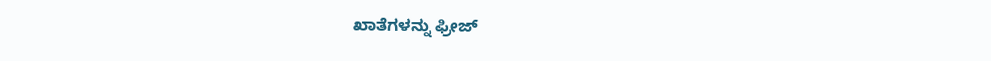ಖಾತೆಗಳನ್ನು ಫ್ರೀಜ್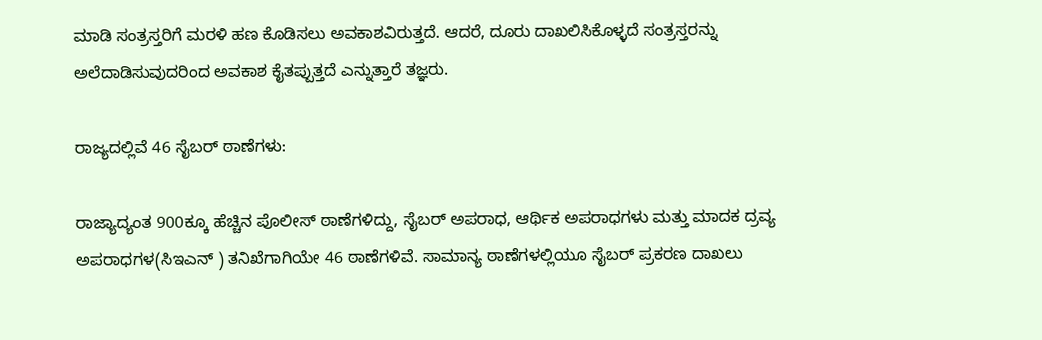ಮಾಡಿ ಸಂತ್ರಸ್ತರಿಗೆ ಮರಳಿ ಹಣ ಕೊಡಿಸಲು ಅವಕಾಶವಿರುತ್ತದೆ. ಆದರೆ, ದೂರು ದಾಖಲಿಸಿಕೊಳ್ಳದೆ ಸಂತ್ರಸ್ತರನ್ನು ಅಲೆದಾಡಿಸುವುದರಿಂದ ಅವಕಾಶ ಕೈತಪ್ಪುತ್ತದೆ ಎನ್ನುತ್ತಾರೆ ತಜ್ಞರು.

ರಾಜ್ಯದಲ್ಲಿವೆ 46 ಸೈಬರ್ ಠಾಣೆಗಳು:

ರಾಜ್ಯಾದ್ಯಂತ 900ಕ್ಕೂ ಹೆಚ್ಚಿನ ಪೊಲೀಸ್ ಠಾಣೆಗಳಿದ್ದು, ಸೈಬರ್ ಅಪರಾಧ, ಆರ್ಥಿಕ ಅಪರಾಧಗಳು ಮತ್ತು ಮಾದಕ ದ್ರವ್ಯ ಅಪರಾಧಗಳ(ಸಿಇಎನ್ ) ತನಿಖೆಗಾಗಿಯೇ 46 ಠಾಣೆಗಳಿವೆ. ಸಾಮಾನ್ಯ ಠಾಣೆಗಳಲ್ಲಿಯೂ ಸೈಬರ್ ಪ್ರಕರಣ ದಾಖಲು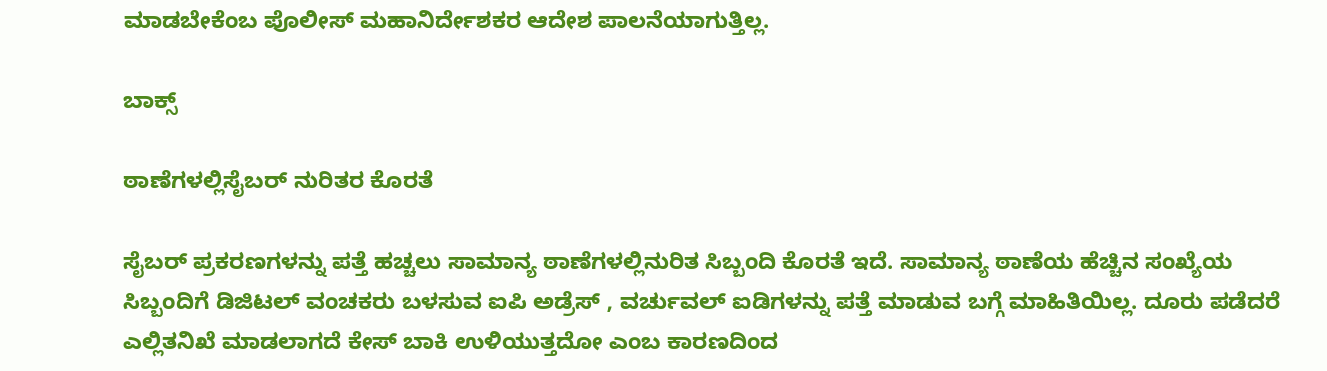ಮಾಡಬೇಕೆಂಬ ಪೊಲೀಸ್ ಮಹಾನಿರ್ದೇಶಕರ ಆದೇಶ ಪಾಲನೆಯಾಗುತ್ತಿಲ್ಲ.

ಬಾಕ್ಸ್

ಠಾಣೆಗಳಲ್ಲಿಸೈಬರ್ ನುರಿತರ ಕೊರತೆ

ಸೈಬರ್ ಪ್ರಕರಣಗಳನ್ನು ಪತ್ತೆ ಹಚ್ಚಲು ಸಾಮಾನ್ಯ ಠಾಣೆಗಳಲ್ಲಿನುರಿತ ಸಿಬ್ಬಂದಿ ಕೊರತೆ ಇದೆ. ಸಾಮಾನ್ಯ ಠಾಣೆಯ ಹೆಚ್ಚಿನ ಸಂಖ್ಯೆಯ ಸಿಬ್ಬಂದಿಗೆ ಡಿಜಿಟಲ್ ವಂಚಕರು ಬಳಸುವ ಐಪಿ ಅಡ್ರೆಸ್ , ವರ್ಚುವಲ್ ಐಡಿಗಳನ್ನು ಪತ್ತೆ ಮಾಡುವ ಬಗ್ಗೆ ಮಾಹಿತಿಯಿಲ್ಲ. ದೂರು ಪಡೆದರೆ ಎಲ್ಲಿತನಿಖೆ ಮಾಡಲಾಗದೆ ಕೇಸ್ ಬಾಕಿ ಉಳಿಯುತ್ತದೋ ಎಂಬ ಕಾರಣದಿಂದ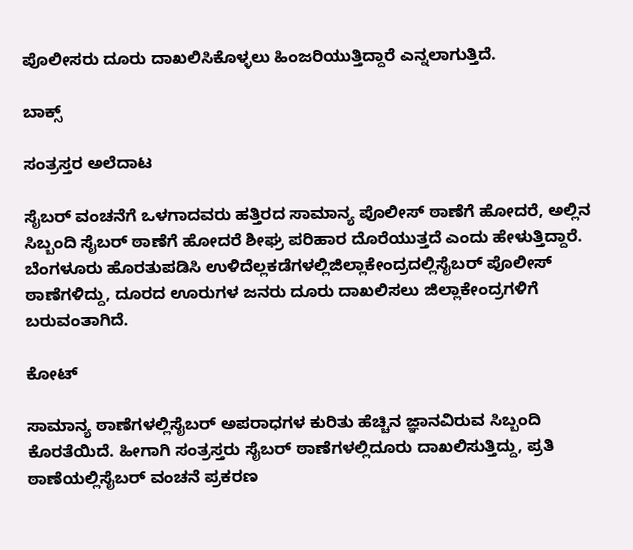ಪೊಲೀಸರು ದೂರು ದಾಖಲಿಸಿಕೊಳ್ಳಲು ಹಿಂಜರಿಯುತ್ತಿದ್ದಾರೆ ಎನ್ನಲಾಗುತ್ತಿದೆ.

ಬಾಕ್ಸ್

ಸಂತ್ರಸ್ತರ ಅಲೆದಾಟ

ಸೈಬರ್ ವಂಚನೆಗೆ ಒಳಗಾದವರು ಹತ್ತಿರದ ಸಾಮಾನ್ಯ ಪೊಲೀಸ್ ಠಾಣೆಗೆ ಹೋದರೆ, ಅಲ್ಲಿನ ಸಿಬ್ಬಂದಿ ಸೈಬರ್ ಠಾಣೆಗೆ ಹೋದರೆ ಶೀಘ್ರ ಪರಿಹಾರ ದೊರೆಯುತ್ತದೆ ಎಂದು ಹೇಳುತ್ತಿದ್ದಾರೆ. ಬೆಂಗಳೂರು ಹೊರತುಪಡಿಸಿ ಉಳಿದೆಲ್ಲಕಡೆಗಳಲ್ಲಿಜಿಲ್ಲಾಕೇಂದ್ರದಲ್ಲಿಸೈಬರ್ ಪೊಲೀಸ್ ಠಾಣೆಗಳಿದ್ದು, ದೂರದ ಊರುಗಳ ಜನರು ದೂರು ದಾಖಲಿಸಲು ಜಿಲ್ಲಾಕೇಂದ್ರಗಳಿಗೆ ಬರುವಂತಾಗಿದೆ.

ಕೋಟ್

ಸಾಮಾನ್ಯ ಠಾಣೆಗಳಲ್ಲಿಸೈಬರ್ ಅಪರಾಧಗಳ ಕುರಿತು ಹೆಚ್ಚಿನ ಜ್ಞಾನವಿರುವ ಸಿಬ್ಬಂದಿ ಕೊರತೆಯಿದೆ. ಹೀಗಾಗಿ ಸಂತ್ರಸ್ತರು ಸೈಬರ್ ಠಾಣೆಗಳಲ್ಲಿದೂರು ದಾಖಲಿಸುತ್ತಿದ್ದು, ಪ್ರತಿ ಠಾಣೆಯಲ್ಲಿಸೈಬರ್ ವಂಚನೆ ಪ್ರಕರಣ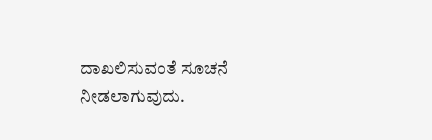ದಾಖಲಿಸುವಂತೆ ಸೂಚನೆ ನೀಡಲಾಗುವುದು.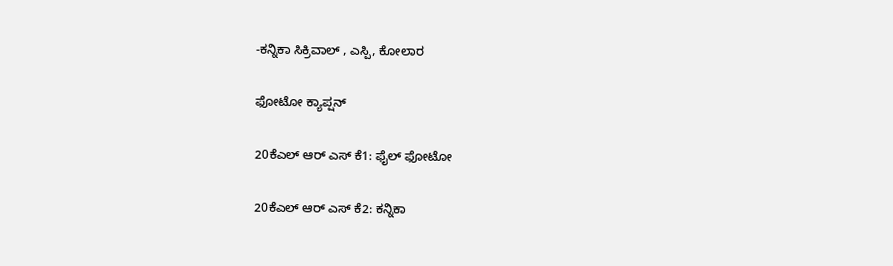-ಕನ್ನಿಕಾ ಸಿಕ್ರಿವಾಲ್ , ಎಸ್ಪಿ, ಕೋಲಾರ

ಫೋಟೋ ಕ್ಯಾಪ್ಷನ್

20ಕೆಎಲ್ ಆರ್ ಎಸ್ ಕೆ1: ಫೈಲ್ ಫೋಟೋ

20ಕೆಎಲ್ ಆರ್ ಎಸ್ ಕೆ2: ಕನ್ನಿಕಾ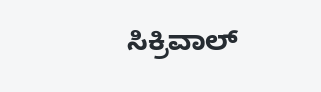ಸಿಕ್ರಿವಾಲ್